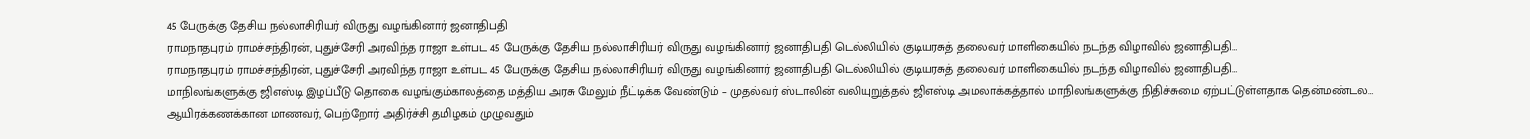45 பேருக்கு தேசிய நல்லாசிரியர் விருது வழங்கினார் ஜனாதிபதி
ராமநாதபுரம் ராமச்சந்திரன், புதுச்சேரி அரவிந்த ராஜா உள்பட 45 பேருக்கு தேசிய நல்லாசிரியர் விருது வழங்கினார் ஜனாதிபதி டெல்லியில் குடியரசுத் தலைவர் மாளிகையில் நடந்த விழாவில் ஜனாதிபதி…
ராமநாதபுரம் ராமச்சந்திரன், புதுச்சேரி அரவிந்த ராஜா உள்பட 45 பேருக்கு தேசிய நல்லாசிரியர் விருது வழங்கினார் ஜனாதிபதி டெல்லியில் குடியரசுத் தலைவர் மாளிகையில் நடந்த விழாவில் ஜனாதிபதி…
மாநிலங்களுக்கு ஜிஎஸ்டி இழப்பீடு தொகை வழங்கும்காலத்தை மத்திய அரசு மேலும் நீட்டிக்க வேண்டும் – முதல்வர் ஸ்டாலின் வலியுறுத்தல் ஜிஎஸ்டி அமலாக்கத்தால் மாநிலங்களுக்கு நிதிச்சுமை ஏற்பட்டுள்ளதாக தென்மண்டல…
ஆயிரக்கணக்கான மாணவர், பெற்றோர் அதிர்ச்சி தமிழகம் முழுவதும்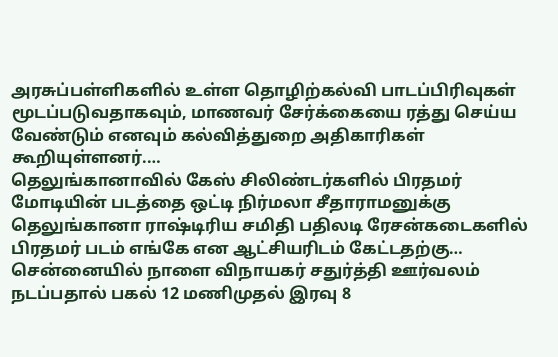அரசுப்பள்ளிகளில் உள்ள தொழிற்கல்வி பாடப்பிரிவுகள் மூடப்படுவதாகவும், மாணவர் சேர்க்கையை ரத்து செய்ய வேண்டும் எனவும் கல்வித்துறை அதிகாரிகள் கூறியுள்ளனர்.…
தெலுங்கானாவில் கேஸ் சிலிண்டர்களில் பிரதமர் மோடியின் படத்தை ஒட்டி நிர்மலா சீதாராமனுக்கு தெலுங்கானா ராஷ்டிரிய சமிதி பதிலடி ரேசன்கடைகளில் பிரதமர் படம் எங்கே என ஆட்சியரிடம் கேட்டதற்கு…
சென்னையில் நாளை விநாயகர் சதுர்த்தி ஊர்வலம் நடப்பதால் பகல் 12 மணிமுதல் இரவு 8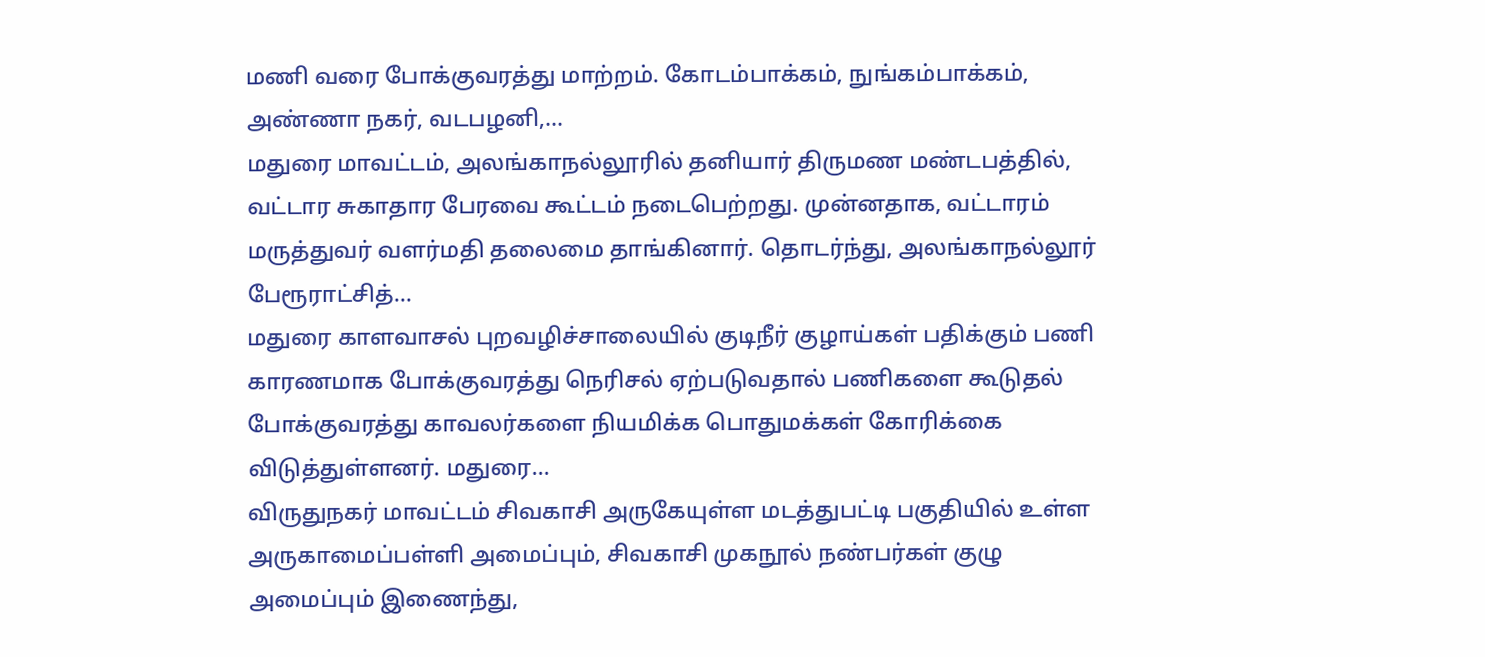மணி வரை போக்குவரத்து மாற்றம். கோடம்பாக்கம், நுங்கம்பாக்கம், அண்ணா நகர், வடபழனி,…
மதுரை மாவட்டம், அலங்காநல்லூரில் தனியார் திருமண மண்டபத்தில், வட்டார சுகாதார பேரவை கூட்டம் நடைபெற்றது. முன்னதாக, வட்டாரம் மருத்துவர் வளர்மதி தலைமை தாங்கினார். தொடர்ந்து, அலங்காநல்லூர் பேரூராட்சித்…
மதுரை காளவாசல் புறவழிச்சாலையில் குடிநீர் குழாய்கள் பதிக்கும் பணி காரணமாக போக்குவரத்து நெரிசல் ஏற்படுவதால் பணிகளை கூடுதல் போக்குவரத்து காவலர்களை நியமிக்க பொதுமக்கள் கோரிக்கை விடுத்துள்ளனர். மதுரை…
விருதுநகர் மாவட்டம் சிவகாசி அருகேயுள்ள மடத்துபட்டி பகுதியில் உள்ள அருகாமைப்பள்ளி அமைப்பும், சிவகாசி முகநூல் நண்பர்கள் குழு அமைப்பும் இணைந்து,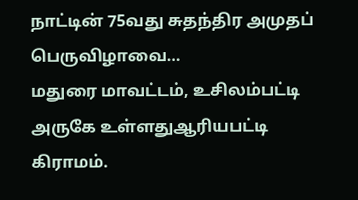நாட்டின் 75வது சுதந்திர அமுதப் பெருவிழாவை…
மதுரை மாவட்டம், உசிலம்பட்டி அருகே உள்ளதுஆரியபட்டி கிராமம்.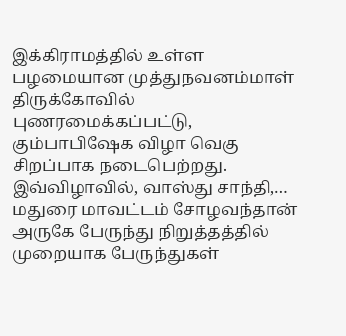இக்கிராமத்தில் உள்ள பழமையான முத்துநவனம்மாள் திருக்கோவில் புணரமைக்கப்பட்டு, கும்பாபிஷேக விழா வெகு சிறப்பாக நடைபெற்றது. இவ்விழாவில், வாஸ்து சாந்தி,…
மதுரை மாவட்டம் சோழவந்தான் அருகே பேருந்து நிறுத்தத்தில் முறையாக பேருந்துகள்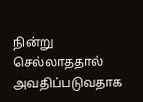நின்று செல்லாததால் அவதிப்படுவதாக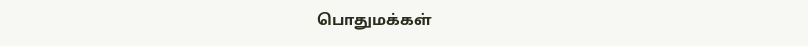பொதுமக்கள்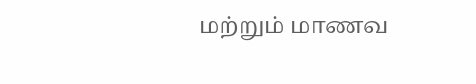மற்றும் மாணவ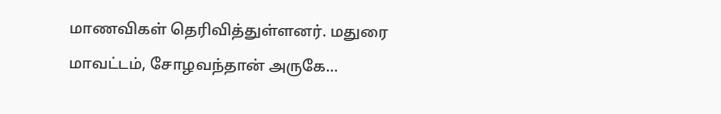மாணவிகள் தெரிவித்துள்ளனர். மதுரை மாவட்டம், சோழவந்தான் அருகே…